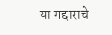या गद्दाराचे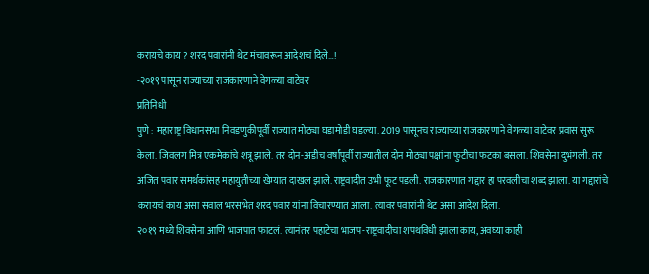करायचे काय ? शरद पवारांनी थेट मंचावरून आदेशचं दिले…!
-२०१९ पासून राज्याच्या राजकारणाने वेगळ्या वाटेवर
प्रतिनिधी
पुणे : महाराष्ट्र विधानसभा निवडणुकीपूर्वी राज्यात मोठ्या घडामोडी घडल्या. 2019 पासूनच राज्याच्या राजकारणाने वेगळ्या वाटेवर प्रवास सुरू केला. जिवलग मित्र एकमेकांचे शत्रू झाले. तर दोन-अडीच वर्षांपूर्वी राज्यातील दोन मोठ्या पक्षांना फुटीचा फटका बसला. शिवसेना दुभंगली. तर अजित पवार समर्थकांसह महायुतीच्या खेम्यात दाखल झाले. राष्ट्रवादीत उभी फूट पडली. राजकारणात गद्दार हा परवलीचा शब्द झाला. या गद्दारांचे करायचं काय असा सवाल भरसभेत शरद पवार यांना विचारण्यात आला. त्यावर पवारांनी थेट असा आदेश दिला.
२०१९ मध्ये शिवसेना आणि भाजपात फाटलं. त्यानंतर पहाटेचा भाजप-राष्ट्रवादीचा शपथविधी झाला काय, अवघ्या काही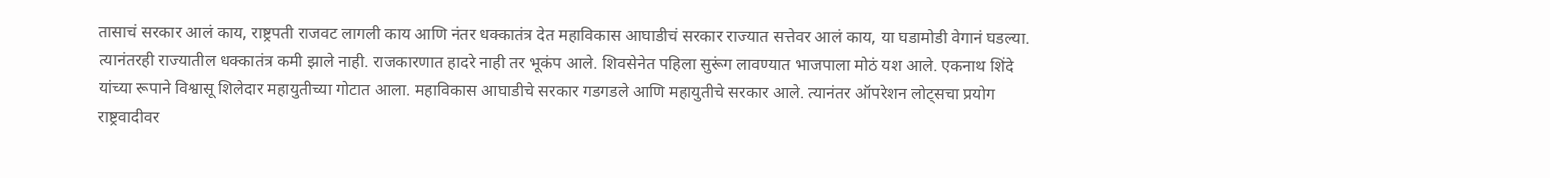तासाचं सरकार आलं काय, राष्ट्रपती राजवट लागली काय आणि नंतर धक्कातंत्र देत महाविकास आघाडीचं सरकार राज्यात सत्तेवर आलं काय, या घडामोडी वेगानं घडल्या. त्यानंतरही राज्यातील धक्कातंत्र कमी झाले नाही. राजकारणात हादरे नाही तर भूकंप आले. शिवसेनेत पहिला सुरूंग लावण्यात भाजपाला मोठं यश आले. एकनाथ शिंदे यांच्या रूपाने विश्वासू शिलेदार महायुतीच्या गोटात आला. महाविकास आघाडीचे सरकार गडगडले आणि महायुतीचे सरकार आले. त्यानंतर ऑपरेशन लोट्सचा प्रयोग राष्ट्रवादीवर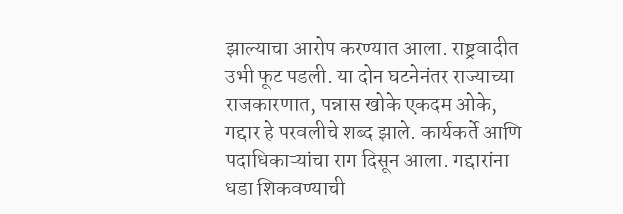झाल्याचा आरोप करण्यात आला. राष्ट्रवादीत उभी फूट पडली. या दोन घटनेनंतर राज्याच्या राजकारणात, पन्नास खोके एकदम ओके, गद्दार हे परवलीचे शब्द झाले. कार्यकर्ते आणि पदाधिकाऱ्यांचा राग दिसून आला. गद्दारांना धडा शिकवण्याची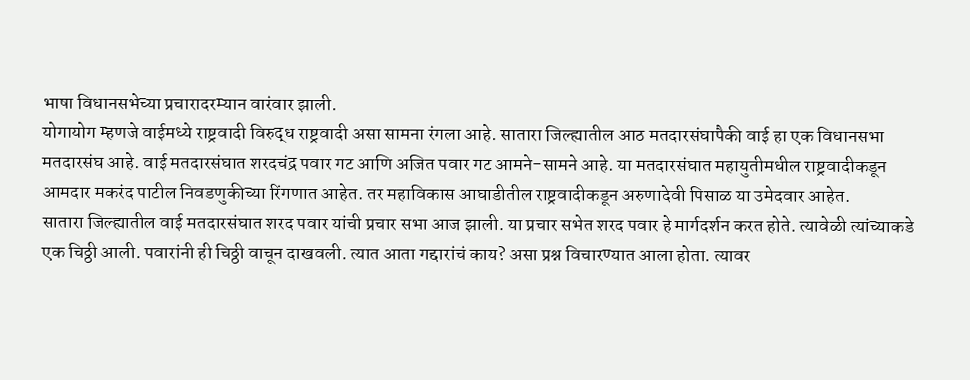भाषा विधानसभेच्या प्रचारादरम्यान वारंवार झाली.
योगायोग म्हणजे वाईमध्ये राष्ट्रवादी विरुद्ध राष्ट्रवादी असा सामना रंगला आहे. सातारा जिल्ह्यातील आठ मतदारसंघापैकी वाई हा एक विधानसभा मतदारसंघ आहे. वाई मतदारसंघात शरदचंद्र पवार गट आणि अजित पवार गट आमने-सामने आहे. या मतदारसंघात महायुतीमधील राष्ट्रवादीकडून आमदार मकरंद पाटील निवडणुकीच्या रिंगणात आहेत. तर महाविकास आघाडीतील राष्ट्रवादीकडून अरुणादेवी पिसाळ या उमेदवार आहेत.
सातारा जिल्ह्यातील वाई मतदारसंघात शरद पवार यांची प्रचार सभा आज झाली. या प्रचार सभेत शरद पवार हे मार्गदर्शन करत होते. त्यावेळी त्यांच्याकडे एक चिठ्ठी आली. पवारांनी ही चिठ्ठी वाचून दाखवली. त्यात आता गद्दारांचं काय? असा प्रश्न विचारण्यात आला होता. त्यावर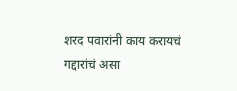शरद पवारांनी काय करायचं गद्दारांचं असा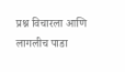प्रश्न विचारला आणि लागलीच पाडा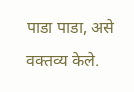पाडा पाडा, असे वक्तव्य केले.